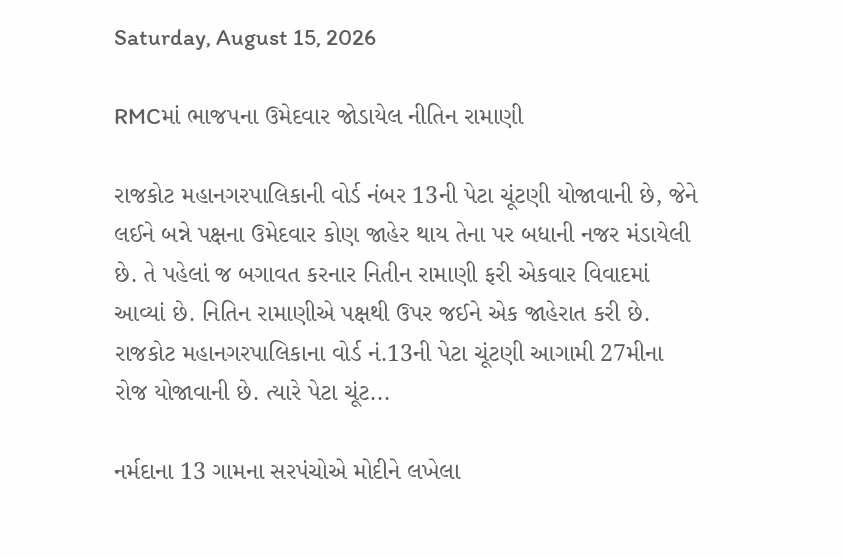Saturday, August 15, 2026

RMCમાં ભાજપના ઉમેદવાર જોડાયેલ નીતિન રામાણી

રાજકોટ મહાનગરપાલિકાની વોર્ડ નંબર 13ની પેટા ચૂંટણી યોજાવાની છે, જેને લઈને બન્ને પક્ષના ઉમેદવાર કોણ જાહેર થાય તેના પર બધાની નજર મંડાયેલી છે. તે પહેલાં જ બગાવત કરનાર નિતીન રામાણી ફરી એકવાર વિવાદમાં આવ્યાં છે. નિતિન રામાણીએ પક્ષથી ઉપર જઈને એક જાહેરાત કરી છે. રાજકોટ મહાનગરપાલિકાના વોર્ડ નં.13ની પેટા ચૂંટણી આગામી 27મીના રોજ યોજાવાની છે. ત્યારે પેટા ચૂંટ...

નર્મદાના 13 ગામના સરપંચોએ મોદીને લખેલા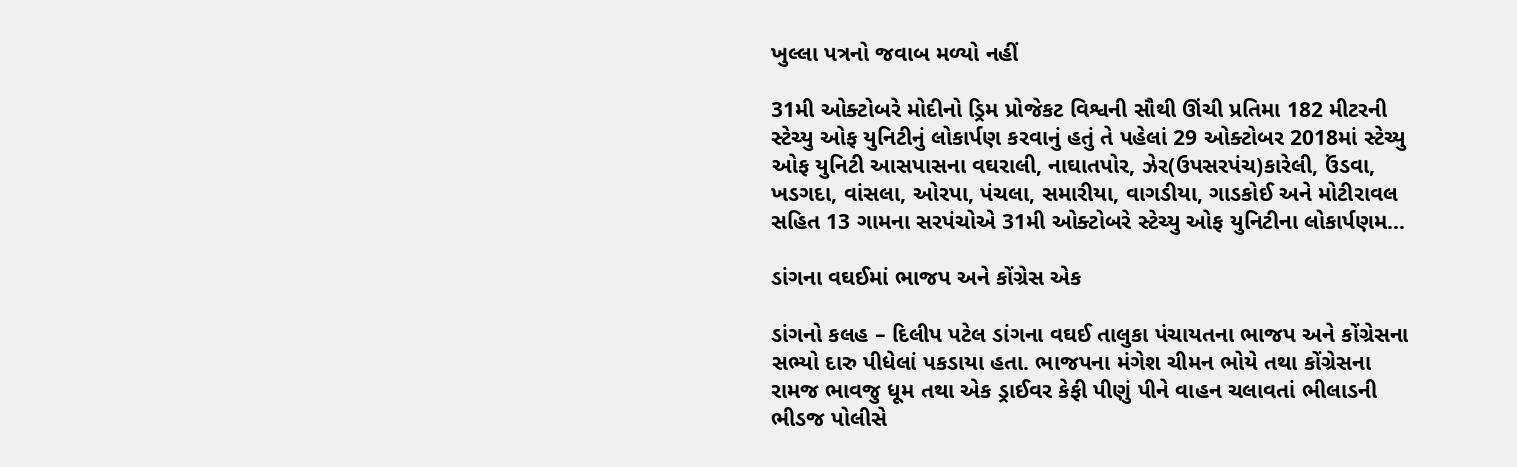ખુલ્લા પત્રનો જવાબ મળ્યો નહીં

31મી ઓક્ટોબરે મોદીનો ડ્રિમ પ્રોજેકટ વિશ્વની સૌથી ઊંચી પ્રતિમા 182 મીટરની સ્ટેચ્યુ ઓફ યુનિટીનું લોકાર્પણ કરવાનું હતું તે પહેલાં 29 ઓક્ટોબર 2018માં સ્ટેચ્યુ ઓફ યુનિટી આસપાસના વઘરાલી, નાઘાતપોર, ઝેર(ઉપસરપંચ)કારેલી, ઉંડવા, ખડગદા, વાંસલા, ઓરપા, પંચલા, સમારીયા, વાગડીયા, ગાડકોઈ અને મોટીરાવલ સહિત 13 ગામના સરપંચોએ 31મી ઓક્ટોબરે સ્ટેચ્યુ ઓફ યુનિટીના લોકાર્પણમ...

ડાંગના વઘઈમાં ભાજપ અને કોંગ્રેસ એક

ડાંગનો કલહ – દિલીપ પટેલ ડાંગના વઘઈ તાલુકા પંચાયતના ભાજપ અને કોંગ્રેસના સભ્યો દારુ પીધેલાં પકડાયા હતા. ભાજપના મંગેશ ચીમન ભોયે તથા કોંગ્રેસના રામજ ભાવજુ ધૂમ તથા એક ડ્રાઈવર કેફી પીણું પીને વાહન ચલાવતાં ભીલાડની ભીડજ પોલીસે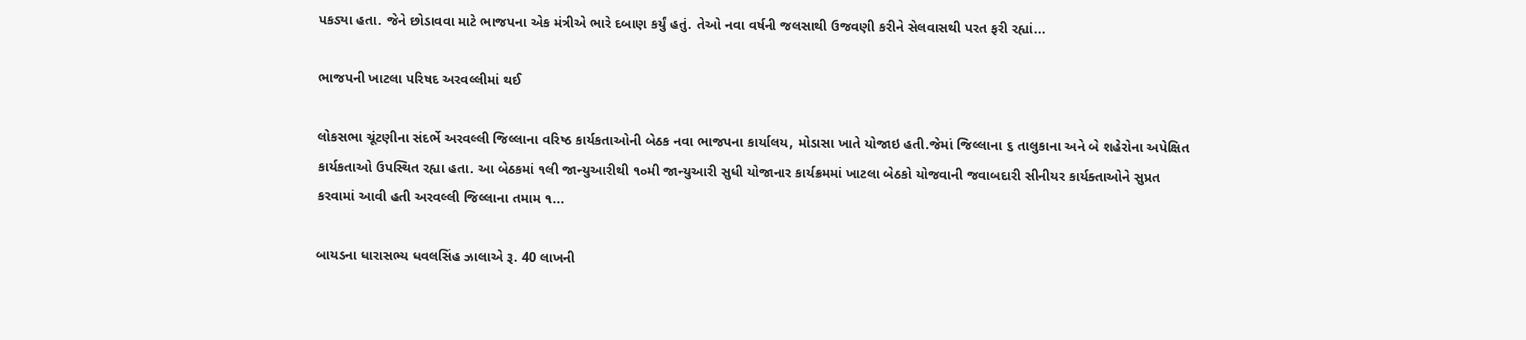પકડ્યા હતા. જેને છોડાવવા માટે ભાજપના એક મંત્રીએ ભારે દબાણ કર્યું હતું. તેઓ નવા વર્ષની જલસાથી ઉજવણી કરીને સેલવાસથી પરત ફરી રહ્યાં...

ભાજપની ખાટલા પરિષદ અરવલ્લીમાં થઈ

લોકસભા ચૂંટણીના સંદર્ભે અરવલ્લી જિલ્લાના વરિષ્ઠ કાર્યકતાઓની બેઠક નવા ભાજપના કાર્યાલય, મોડાસા ખાતે યોજાઇ હતી.જેમાં જિલ્લાના ૬ તાલુકાના અને બે શહેરોના અપેક્ષિત કાર્યકતાઓ ઉપસ્થિત રહ્યા હતા. આ બેઠકમાં ૧લી જાન્યુઆરીથી ૧૦મી જાન્યુઆરી સુધી યોજાનાર કાર્યક્રમમાં ખાટલા બેઠકો યોજવાની જવાબદારી સીનીયર કાર્યક્તાઓને સુપ્રત કરવામાં આવી હતી અરવલ્લી જિલ્લાના તમામ ૧...

બાયડના ધારાસભ્ય ધવલસિંહ ઝાલાએ રૂ. 40 લાખની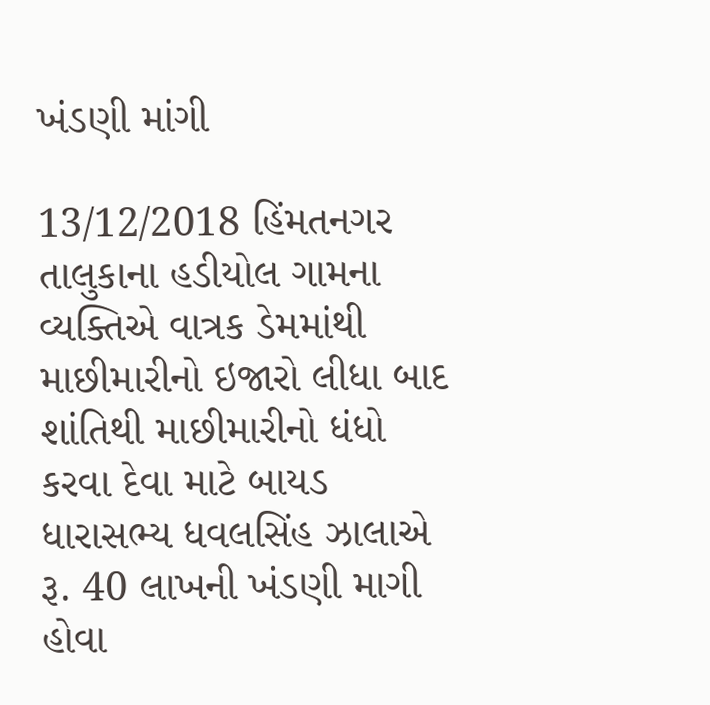ખંડણી માંગી

13/12/2018 હિંમતનગર તાલુકાના હડીયોલ ગામના વ્યક્તિએ વાત્રક ડેમમાંથી માછીમારીનો ઇજારો લીધા બાદ શાંતિથી માછીમારીનો ધંધો કરવા દેવા માટે બાયડ ધારાસભ્ય ધવલસિંહ ઝાલાએ રૂ. 40 લાખની ખંડણી માગી હોવા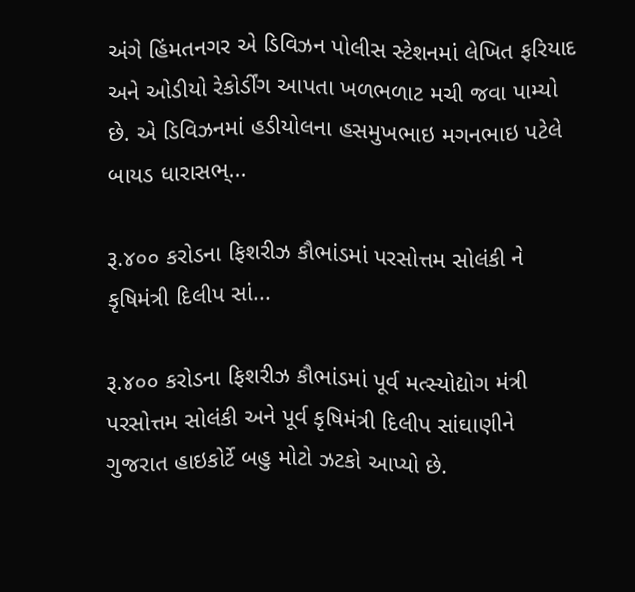અંગે હિંમતનગર એ ડિવિઝન પોલીસ સ્ટેશનમાં લેખિત ફરિયાદ અને ઓડીયો રેકોર્ડીંગ આપતા ખળભળાટ મચી જવા પામ્યો છે. એ ડિવિઝનમાં હડીયોલના હસમુખભાઇ મગનભાઇ પટેલે બાયડ ધારાસભ્...

રૂ.૪૦૦ કરોડના ફિશરીઝ કૌભાંડમાં પરસોત્તમ સોલંકી ને કૃષિમંત્રી દિલીપ સાં...

રૂ.૪૦૦ કરોડના ફિશરીઝ કૌભાંડમાં પૂર્વ મત્સ્યોદ્યોગ મંત્રી પરસોત્તમ સોલંકી અને પૂર્વ કૃષિમંત્રી દિલીપ સાંઘાણીને ગુજરાત હાઇકોર્ટે બહુ મોટો ઝટકો આપ્યો છે.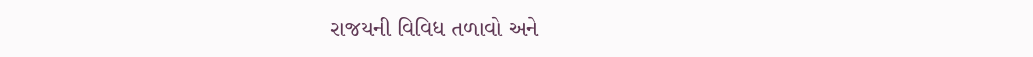રાજયની વિવિધ તળાવો અને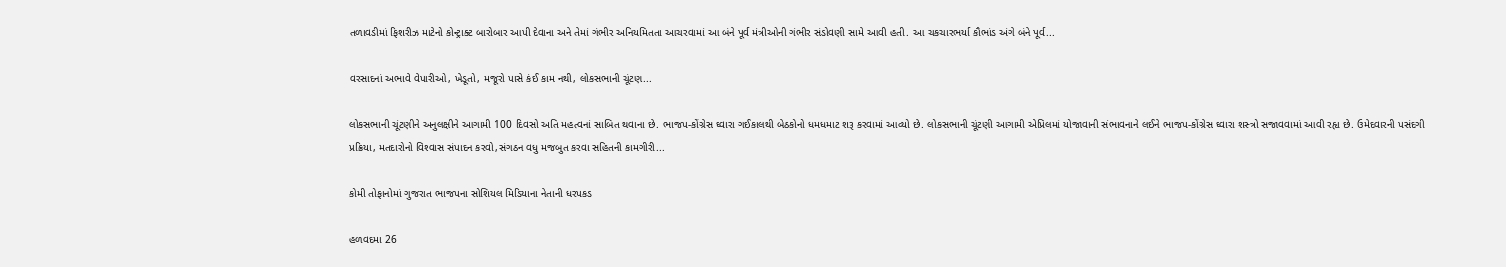તળાવડીમાં ફિશરીઝ માટેનો કોન્ટ્રાક્ટ બારોબાર આપી દેવાના અને તેમાં ગંભીર અનિયમિતતા આચરવામાં આ બંને પૂર્વ મંત્રીઓની ગંભીર સંડોવણી સામે આવી હતી. આ ચકચારભર્યા કૌભાંડ અંગે બંને પૂર્વ...

વરસાદનાં અભાવે વેપારીઓ, ખેડૂતો, મજૂરો પાસે કંઈ કામ નથી, લોકસભાની ચૂંટણ...

લોકસભાની ચૂંટણીને અનુલક્ષીને આગામી 100 દિવસો અતિ મહત્‍વનાં સાબિત થવાના છે. ભાજપ-કોંગ્રેસ ઘ્‍વારા ગઈકાલથી બેઠકોનો ધમધમાટ શરૂ કરવામાં આવ્‍યો છે. લોકસભાની ચૂંટણી આગામી એપ્રિલમાં યોજાવાની સંભાવનાને લઈને ભાજપ-કોંગ્રેસ ઘ્‍વારા શસ્‍ત્રો સજાવવામાં આવી રહૃા છે. ઉમેદવારની પસંદગી પ્રક્રિયા, મતદારોનો વિશ્‍વાસ સંપાદન કરવો,સંગઠન વધુ મજબુત કરવા સહિતની કામગીરી...

કોમી તોફાનોમાં ગુજરાત ભાજપના સોશિયલ મિડિયાના નેતાની ધરપકડ

હળવદમા 26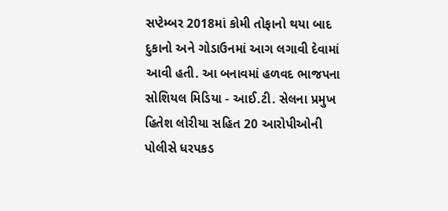સપ્ટેમ્બર 2018માં કોમી તોફાનો થયા બાદ દુકાનો અને ગોડાઉનમાં આગ લગાવી દેવામાં આવી હતી. આ બનાવમાં હળવદ ભાજપના સોશિયલ મિડિયા - આઈ.ટી. સેલના પ્રમુખ હિતેશ લોરીયા સહિત 20 આરોપીઓની પોલીસે ધરપકડ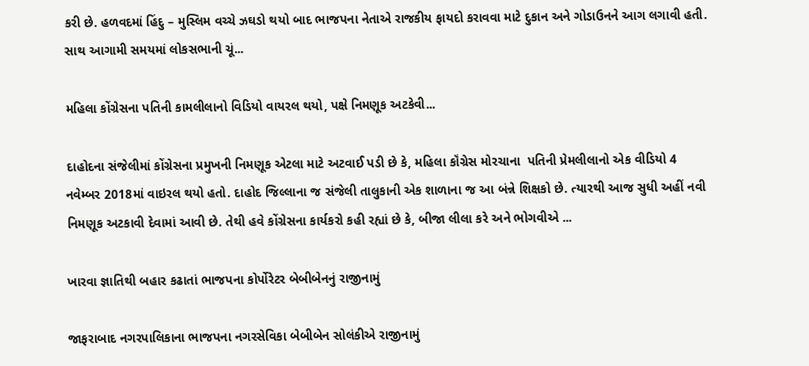કરી છે. હળવદમાં હિંદુ – મુસ્લિમ વચ્ચે ઝઘડો થયો બાદ ભાજપના નેતાએ રાજકીય ફાયદો કરાવવા માટે દુકાન અને ગોડાઉનને આગ લગાવી હતી. સાથ આગામી સમયમાં લોકસભાની ચૂં...

મહિલા કોંગ્રેસના પતિની કામલીલાનો વિડિયો વાયરલ થયો, પક્ષે નિમણૂક અટકેવી...

દાહોદના સંજેલીમાં કોંગ્રેસના પ્રમુખની નિમણૂક એટલા માટે અટવાઈ પડી છે કે, મહિલા કૉંગ્રેસ મોરચાના  પતિની પ્રેમલીલાનો એક વીડિયો 4 નવેમ્બર 2018માં વાઇરલ થયો હતો. દાહોદ જિલ્લાના જ સંજેલી તાલુકાની એક શાળાના જ આ બંન્ને શિક્ષકો છે. ત્યારથી આજ સુધી અહીં નવી નિમણૂક અટકાવી દેવામાં આવી છે. તેથી હવે કોંગ્રેસના કાર્યકરો કહી રહ્યાં છે કે, બીજા લીલા કરે અને ભોગવીએ ...

ખારવા જ્ઞાતિથી બહાર કઢાતાં ભાજપના કોર્પોરેટર બેબીબેનનું રાજીનામું

જાફરાબાદ નગરપાલિકાના ભાજપના નગરસેવિકા બેબીબેન સોલંકીએ રાજીનામું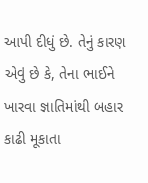આપી દીધું છે. તેનું કારણ એવું છે કે, તેના ભાઈને ખારવા જ્ઞાતિમાંથી બહાર કાઢી મૂકાતા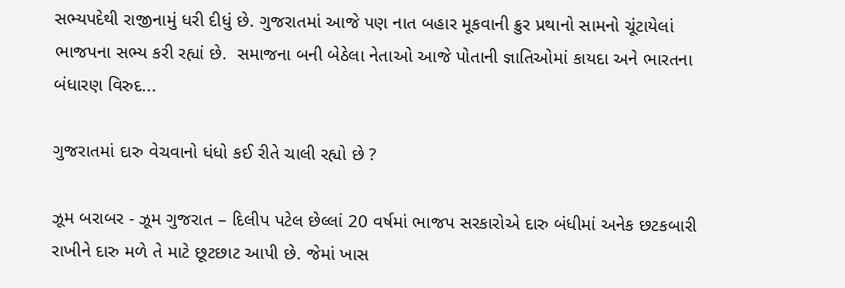સભ્‍યપદેથી રાજીનામું ધરી દીધું છે. ગુજરાતમાં આજે પણ નાત બહાર મૂકવાની ક્રુર પ્રથાનો સામનો ચૂંટાયેલાં ભાજપના સભ્ય કરી રહ્યાં છે.  સમાજના બની બેઠેલા નેતાઓ આજે પોતાની જ્ઞાતિઓમાં કાયદા અને ભારતના બંધારણ વિરુદ...

ગુજરાતમાં દારુ વેચવાનો ધંધો કઈ રીતે ચાલી રહ્યો છે ?

ઝૂમ બરાબર - ઝૂમ ગુજરાત – દિલીપ પટેલ છેલ્લાં 20 વર્ષમાં ભાજપ સરકારોએ દારુ બંધીમાં અનેક છટકબારી રાખીને દારુ મળે તે માટે છૂટછાટ આપી છે. જેમાં ખાસ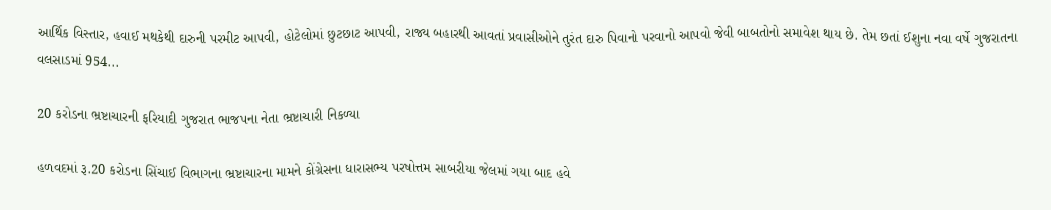આર્થિક વિસ્તાર, હવાઈ મથકેથી દારુની પરમીટ આપવી, હોટેલોમાં છુટછાટ આપવી, રાજ્ય બહારથી આવતાં પ્રવાસીઓને તુરંત દારુ પિવાનો પરવાનો આપવો જેવી બાબતોનો સમાવેશ થાય છે. તેમ છતાં ઈશુના નવા વર્ષે ગુજરાતના વલસાડમાં 954...

20 કરોડના ભ્રષ્ટાચારની ફરિયાદી ગુજરાત ભાજપના નેતા ભ્રષ્ટાચારી નિકળ્યા

હળવદમાં રૂ.20 કરોડના સિંચાઈ વિભાગના ભ્રષ્ટાચારના મામને કોંગ્રેસના ધારાસભ્ય પરષોત્તમ સાબરીયા જેલમાં ગયા બાદ હવે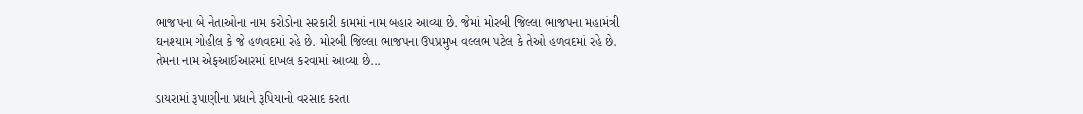ભાજપના બે નેતાઓના નામ કરોડોના સરકારી કામમાં નામ બહાર આવ્યા છે. જેમાં મોરબી જિલ્લા ભાજપના મહામંત્રી ઘનશ્યામ ગોહીલ કે જે હળવદમાં રહે છે. મોરબી જિલ્લા ભાજપના ઉપપ્રમુખ વલ્લભ પટેલ કે તેઓ હળવદમાં રહે છે. તેમના નામ એફઆઈઆરમાં દાખલ કરવામાં આવ્યા છે...

ડાયરામાં રૂપાણીના પ્રધાને રૂપિયાનો વરસાદ કરતા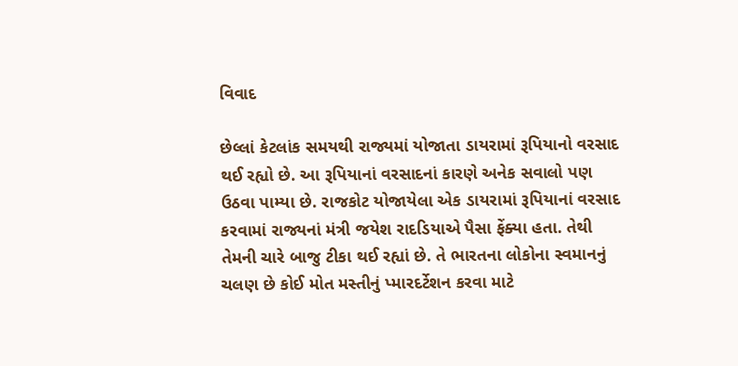વિવાદ

છેલ્લાં કેટલાંક સમયથી રાજ્યમાં યોજાતા ડાયરામાં રૂપિયાનો વરસાદ થઈ રહ્યો છે. આ રૂપિયાનાં વરસાદનાં કારણે અનેક સવાલો પણ ઉઠવા પામ્યા છે. રાજકોટ યોજાયેલા એક ડાયરામાં રૂપિયાનાં વરસાદ કરવામાં રાજ્યનાં મંત્રી જયેશ રાદડિયાએ પૈસા ફેંક્યા હતા. તેથી તેમની ચારે બાજુ ટીકા થઈ રહ્યાં છે. તે ભારતના લોકોના સ્વમાનનું ચલણ છે કોઈ મોત મસ્તીનું પ્મારદર્ટેશન કરવા માટે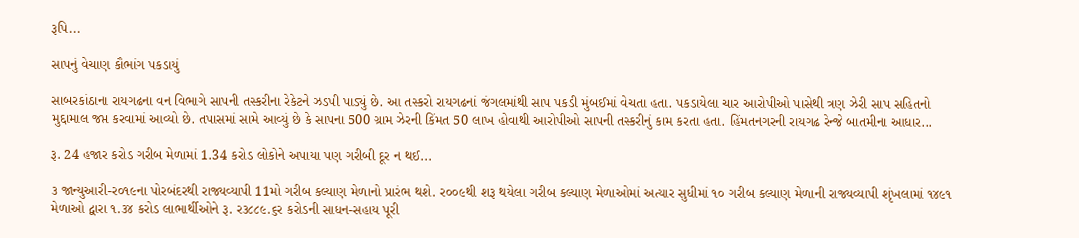રૂપિ...

સાપનું વેચાણ કૌભાંગ પકડાયું

સાબરકાંઠાના રાયગઢના વન વિભાગે સાપની તસ્કરીના રેકેટને ઝડપી પાડ્યું છે. આ તસ્કરો રાયગઢનાં જંગલમાંથી સાપ પકડી મુંબઈમાં વેચતા હતા. પકડાયેલા ચાર આરોપીઓ પાસેથી ત્રણ ઝેરી સાપ સહિતનો મુદ્દામાલ જપ્ત કરવામાં આવ્યો છે. તપાસમાં સામે આવ્યું છે કે સાપના 500 ગ્રામ ઝેરની કિંમત 50 લાખ હોવાથી આરોપીઓ સાપની તસ્કરીનું કામ કરતા હતા. હિંમતનગરની રાયગઢ રેન્જે બાતમીના આધાર...

રૂ. 24 હજાર કરોડ ગરીબ મેળામાં 1.34 કરોડ લોકોને અપાયા પણ ગરીબી દૂર ન થઈ...

૩ જાન્યુઆરી-ર૦૧૯ના પોરબંદરથી રાજ્યવ્યાપી 11મો ગરીબ કલ્યાણ મેળાનો પ્રારંભ થશે. ર૦૦૯થી શરૂ થયેલા ગરીબ કલ્યાણ મેળાઓમાં અત્યાર સુધીમાં ૧૦ ગરીબ કલ્યાણ મેળાની રાજ્યવ્યાપી શૃંખલામાં ૧૪૯૧ મેળાઓ દ્વારા ૧.૩૪ કરોડ લાભાર્થીઓને રૂ. ર૩૮૮૯.૬ર કરોડની સાધન-સહાય પૂરી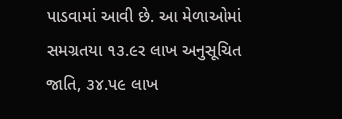પાડવામાં આવી છે. આ મેળાઓમાં સમગ્રતયા ૧૩.૯ર લાખ અનુસૂચિત જાતિ, ૩૪.પ૯ લાખ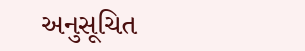અનુસૂચિત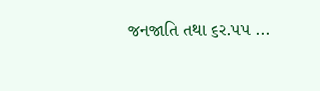જનજાતિ તથા ૬ર.પપ ...